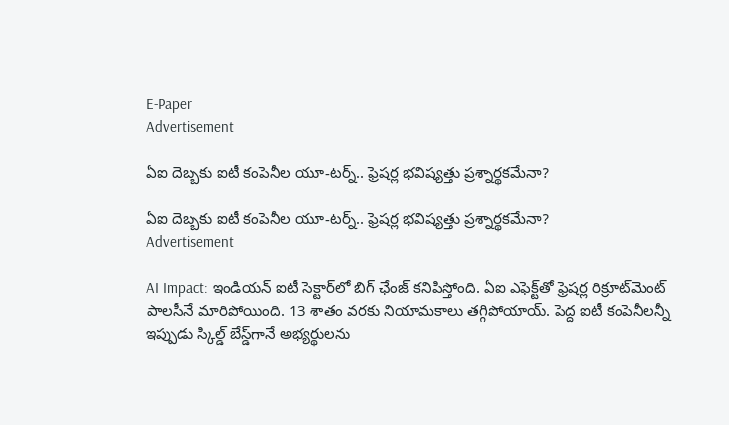E-Paper
Advertisement

ఏఐ దెబ్బకు ఐటీ కంపెనీల యూ-టర్న్.. ఫ్రెషర్ల భవిష్యత్తు ప్రశ్నార్థకమేనా?

ఏఐ దెబ్బకు ఐటీ కంపెనీల యూ-టర్న్.. ఫ్రెషర్ల భవిష్యత్తు ప్రశ్నార్థకమేనా?
Advertisement

AI Impact: ఇండియన్ ఐటీ సెక్టార్‌‌లో బిగ్ ఛేంజ్ కనిపిస్తోంది. ఏఐ ఎఫెక్ట్‌తో ఫ్రెషర్ల రిక్రూట్‌మెంట్ పాలసీనే మారిపోయింది. 13 శాతం వరకు నియామకాలు తగ్గిపోయాయ్. పెద్ద ఐటీ కంపెనీలన్నీ ఇప్పుడు స్కిల్డ్ బేస్డ్‌గానే అభ్యర్థులను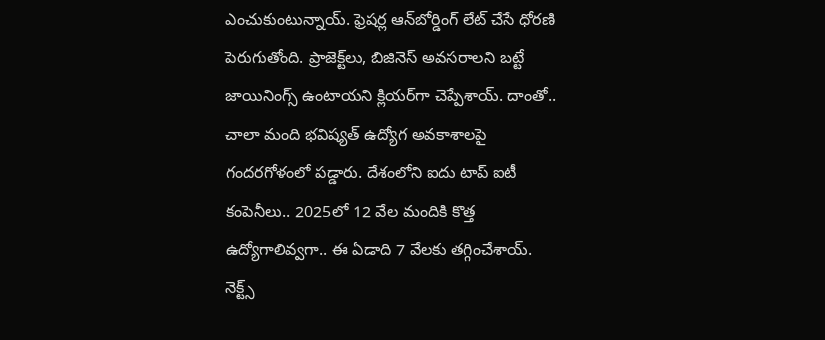ఎంచుకుంటున్నాయ్. ఫ్రెషర్ల ఆన్‌బోర్డింగ్ లేట్ చేసే ధోరణి పెరుగుతోంది. ప్రాజెక్ట్‌లు, బిజినెస్ అవసరాలని బట్టే జాయినింగ్స్ ఉంటాయని క్లియర్‌గా చెప్పేశాయ్. దాంతో.. చాలా మంది భవిష్యత్ ఉద్యోగ అవకాశాలపై గందరగోళంలో పడ్డారు. దేశంలోని ఐదు టాప్ ఐటీ కంపెనీలు.. 2025లో 12 వేల మందికి కొత్త ఉద్యోగాలివ్వగా.. ఈ ఏడాది 7 వేలకు తగ్గించేశాయ్. నెక్ట్స్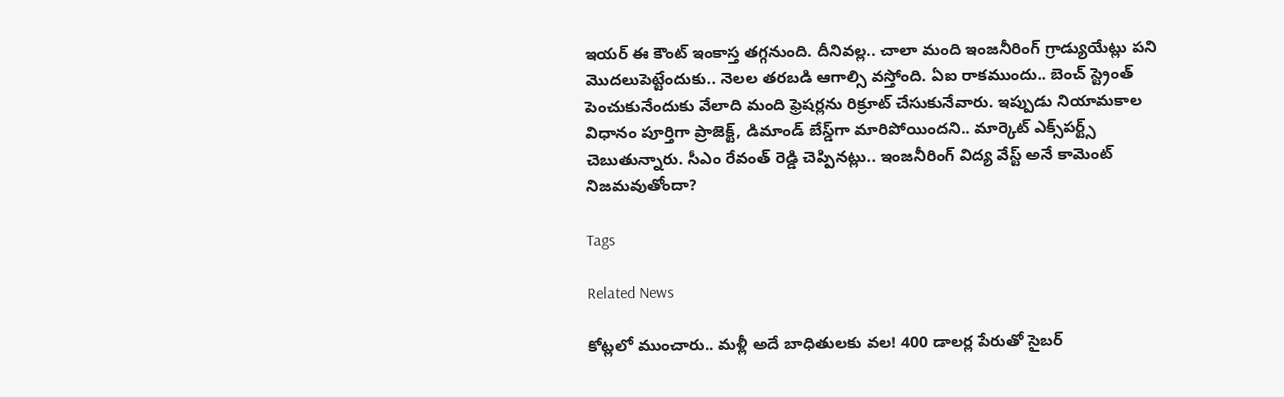ఇయర్ ఈ కౌంట్ ఇంకాస్త తగ్గనుంది. దీనివల్ల.. చాలా మంది ఇంజనీరింగ్ గ్రాడ్యుయేట్లు పని మొదలుపెట్టేందుకు.. నెలల తరబడి ఆగాల్సి వస్తోంది. ఏఐ రాకముందు.. బెంచ్ స్ట్రెంత్ పెంచుకునేందుకు వేలాది మంది ఫ్రెషర్లను రిక్రూట్ చేసుకునేవారు. ఇప్పుడు నియామకాల విధానం పూర్తిగా ప్రాజెక్ట్, డిమాండ్ బేస్డ్‌గా మారిపోయిందని.. మార్కెట్ ఎక్స్‌పర్ట్స్ చెబుతున్నారు. సీఎం రేవంత్ రెడ్డి చెప్పినట్లు.. ఇంజనీరింగ్ విద్య వేస్ట్ అనే కామెంట్ నిజమవుతోందా?

Tags

Related News

కోట్లలో ముంచారు.. మళ్లీ అదే బాధితులకు వల! 400 డాలర్ల పేరుతో సైబర్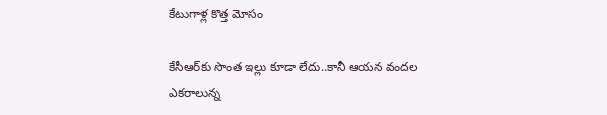కేటుగాళ్ల కొత్త మోసం

కేసీఆర్‌కు సొంత ఇల్లు కూడా లేదు..కానీ ఆయన వందల ఎకరాలున్న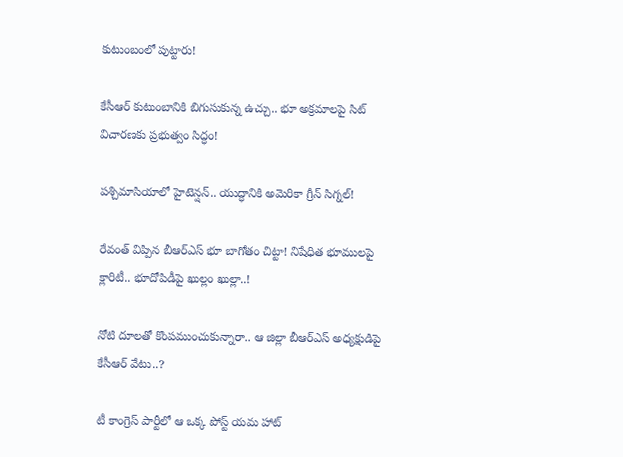కుటుంబంలో పుట్టారు!

కేసీఆర్ కుటుంబానికి బిగుసుకున్న ఉచ్చు.. భూ అక్రమాలపై సిట్ విచారణకు ప్రభుత్వం సిద్ధం!

పశ్చిమాసియాలో హైటెన్షన్.. యుద్ధానికి అమెరికా గ్రీన్ సిగ్నల్!

రేవంత్‌ విప్పిన బీఆర్‌ఎస్‌ భూ బాగోతం చిట్టా! నిషేధిత భూములపై క్లారిటీ.. భూదోపిడీపై ఖుల్లం ఖుల్లా..!

నోటి దూలతో కొంపముంచుకున్నారా.. ఆ జిల్లా బీఆర్ఎస్ అధ్యక్షుడిపై కేసీఆర్ వేటు..?

టీ కాంగ్రెస్ పార్టీలో ఆ ఒక్క పోస్ట్ యమ హాట్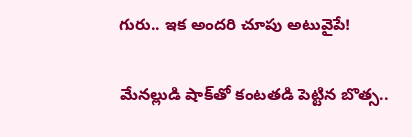గురు.. ఇక అందరి చూపు అటువైపే!

మేనల్లుడి షాక్‌తో కంటతడి పెట్టిన బొత్స..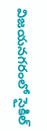విజయనగరంలో సైకిల్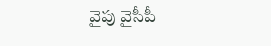వైపు వైసీపీ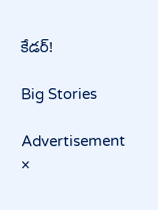కేడర్!

Big Stories

Advertisement
×